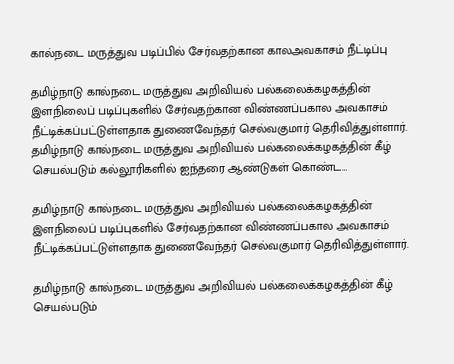கால்நடை மருத்துவ படிப்பில் சேர்வதற்கான காலஅவகாசம் நீட்டிப்பு

தமிழ்நாடு கால்நடை மருத்துவ அறிவியல் பல்கலைக்கழகத்தின் இளநிலைப் படிப்புகளில் சேர்வதற்கான விண்ணப்பகால அவகாசம் நீட்டிக்கப்பட்டுள்ளதாக துணைவேந்தர் செல்வகுமார் தெரிவித்துள்ளார். தமிழ்நாடு கால்நடை மருத்துவ அறிவியல் பல்கலைக்கழகத்தின் கீழ் செயல்படும் கல்லூரிகளில் ஐந்தரை ஆண்டுகள் கொண்ட…

தமிழ்நாடு கால்நடை மருத்துவ அறிவியல் பல்கலைக்கழகத்தின் இளநிலைப் படிப்புகளில் சேர்வதற்கான விண்ணப்பகால அவகாசம் நீட்டிக்கப்பட்டுள்ளதாக துணைவேந்தர் செல்வகுமார் தெரிவித்துள்ளார்.

தமிழ்நாடு கால்நடை மருத்துவ அறிவியல் பல்கலைக்கழகத்தின் கீழ் செயல்படும்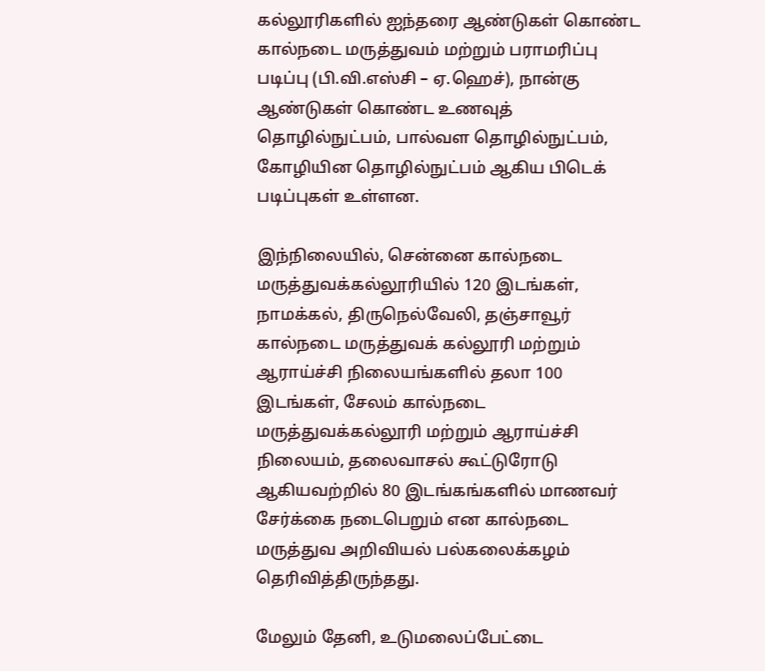கல்லூரிகளில் ஐந்தரை ஆண்டுகள் கொண்ட கால்நடை மருத்துவம் மற்றும் பராமரிப்பு படிப்பு (பி.வி.எஸ்சி – ஏ.ஹெச்), நான்கு ஆண்டுகள் கொண்ட உணவுத் தொழில்நுட்பம், பால்வள தொழில்நுட்பம், கோழியின தொழில்நுட்பம் ஆகிய பிடெக் படிப்புகள் உள்ளன.

இந்நிலையில், சென்னை கால்நடை மருத்துவக்கல்லூரியில் 120 இடங்கள், நாமக்கல், திருநெல்வேலி, தஞ்சாவூர் கால்நடை மருத்துவக் கல்லூரி மற்றும் ஆராய்ச்சி நிலையங்களில் தலா 100 இடங்கள், சேலம் கால்நடை மருத்துவக்கல்லூரி மற்றும் ஆராய்ச்சி நிலையம், தலைவாசல் கூட்டுரோடு ஆகியவற்றில் 80 இடங்கங்களில் மாணவர் சேர்க்கை நடைபெறும் என கால்நடை மருத்துவ அறிவியல் பல்கலைக்கழம் தெரிவித்திருந்தது.

மேலும் தேனி, உடுமலைப்பேட்டை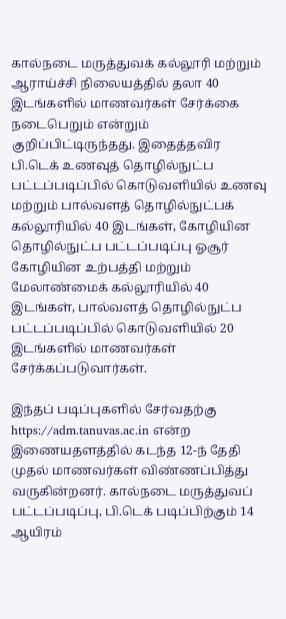கால்நடை மருத்துவக் கல்லூரி மற்றும் ஆராய்ச்சி நிலையத்தில் தலா 40 இடங்களில் மாணவர்கள் சேர்க்கை நடைபெறும் என்றும் குறிப்பிட்டிருந்தது. இதைத்தவிர பி.டெக் உணவுத் தொழில்நுட்ப பட்டப்படிப்பில் கொடுவளியில் உணவு மற்றும் பால்வளத் தொழில்நுட்பக் கல்லூரியில் 40 இடங்கள், கோழியின தொழில்நுட்ப பட்டப்படிப்பு ஓசூர் கோழியின உற்பத்தி மற்றும் மேலாண்மைக் கல்லூரியில் 40 இடங்கள், பால்வளத் தொழில்நுட்ப பட்டப்படிப்பில் கொடுவளியில் 20 இடங்களில் மாணவர்கள் சேர்க்கப்படுவார்கள்.

இந்தப் படிப்புகளில் சேர்வதற்கு https://adm.tanuvas.ac.in என்ற இணையதளத்தில் கடந்த 12-ந் தேதி முதல் மாணவர்கள் விண்ணப்பித்து வருகின்றனர். கால்நடை மருத்துவப் பட்டப்படிப்பு, பி.டெக் படிப்பிற்கும் 14 ஆயிரம்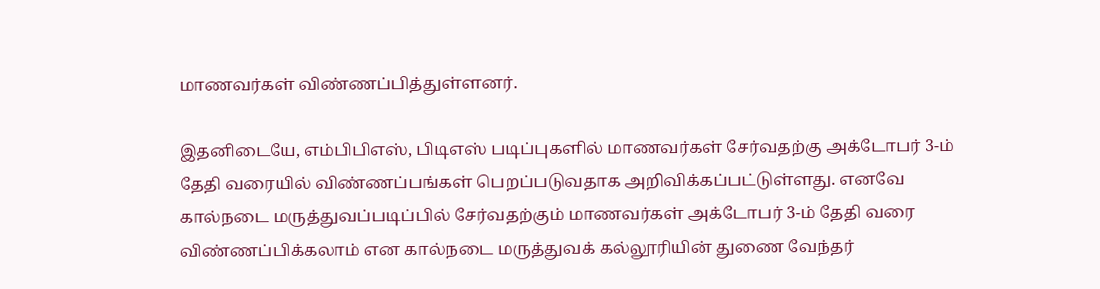மாணவர்கள் விண்ணப்பித்துள்ளனர்.

இதனிடையே, எம்பிபிஎஸ், பிடிஎஸ் படிப்புகளில் மாணவர்கள் சேர்வதற்கு அக்டோபர் 3-ம் தேதி வரையில் விண்ணப்பங்கள் பெறப்படுவதாக அறிவிக்கப்பட்டுள்ளது. எனவே கால்நடை மருத்துவப்படிப்பில் சேர்வதற்கும் மாணவர்கள் அக்டோபர் 3-ம் தேதி வரை விண்ணப்பிக்கலாம் என கால்நடை மருத்துவக் கல்லூரியின் துணை வேந்தர்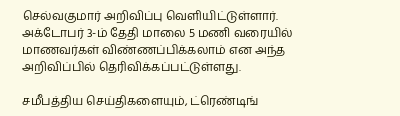செல்வகுமார் அறிவிப்பு வெளியிட்டுள்ளார். அக்டோபர் 3-ம் தேதி மாலை 5 மணி வரையில் மாணவர்கள் விண்ணப்பிக்கலாம் என அந்த அறிவிப்பில் தெரிவிக்கப்பட்டுள்ளது.

சமீபத்திய செய்திகளையும், ட்ரெண்டிங்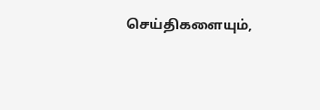செய்திகளையும்,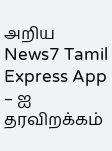அறிய News7 Tamil Express App – ஐ தரவிறக்கம்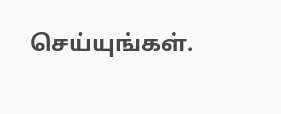செய்யுங்கள்.